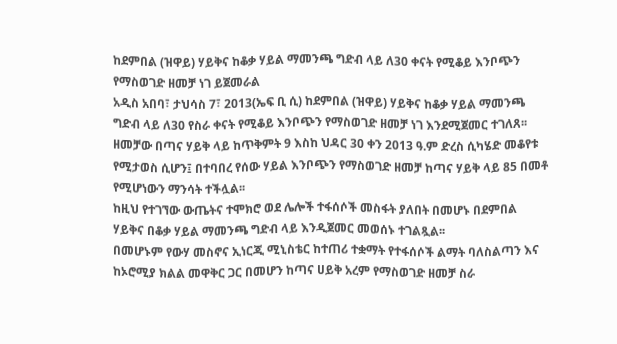ከደምበል (ዝዋይ) ሃይቅና ከቆቃ ሃይል ማመንጫ ግድብ ላይ ለ30 ቀናት የሚቆይ እንቦጭን የማስወገድ ዘመቻ ነገ ይጀመራል
አዲስ አበባ፣ ታህሳስ 7፣ 2013(ኤፍ ቢ ሲ) ከደምበል (ዝዋይ) ሃይቅና ከቆቃ ሃይል ማመንጫ ግድብ ላይ ለ30 የስራ ቀናት የሚቆይ እንቦጭን የማስወገድ ዘመቻ ነገ እንደሚጀመር ተገለጸ፡፡
ዘመቻው በጣና ሃይቅ ላይ ከጥቅምት 9 እስከ ህዳር 30 ቀን 2013 ዓ.ም ድረስ ሲካሄድ መቆየቱ የሚታወስ ሲሆን፤ በተባበረ የሰው ሃይል እንቦጭን የማስወገድ ዘመቻ ከጣና ሃይቅ ላይ 85 በመቶ የሚሆነውን ማንሳት ተችሏል፡፡
ከዚህ የተገኘው ውጤትና ተሞክሮ ወደ ሌሎች ተፋሰሶች መስፋት ያለበት በመሆኑ በደምበል ሃይቅና በቆቃ ሃይል ማመንጫ ግድብ ላይ እንዲጀመር መወሰኑ ተገልጿል፡፡
በመሆኑም የውሃ መስኖና ኢነርጂ ሚኒስቴር ከተጠሪ ተቋማት የተፋሰሶች ልማት ባለስልጣን እና ከኦሮሚያ ክልል መዋቅር ጋር በመሆን ከጣና ሀይቅ አረም የማስወገድ ዘመቻ ስራ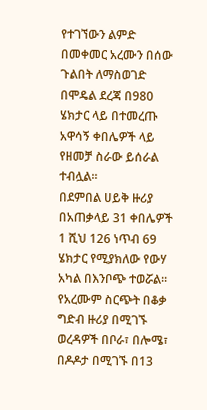የተገኘውን ልምድ በመቀመር አረሙን በሰው ጉልበት ለማስወገድ በሞዴል ደረጃ በ980 ሄክታር ላይ በተመረጡ አዋሳኝ ቀበሌዎች ላይ የዘመቻ ስራው ይሰራል ተብሏል፡፡
በደምበል ሀይቅ ዙሪያ በአጠቃላይ 31 ቀበሌዎች 1 ሺህ 126 ነጥብ 69 ሄክታር የሚያክለው የውሃ አካል በእንቦጭ ተወሯል፡፡
የአረሙም ስርጭት በቆቃ ግድብ ዙሪያ በሚገኙ ወረዳዎች በቦራ፣ በሎሜ፣ በዶዶታ በሚገኙ በ13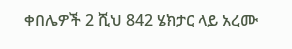ቀበሌዎች 2 ሺህ 842 ሄክታር ላይ አረሙ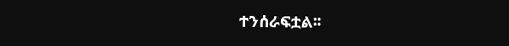ተንሰራፍቷል፡፡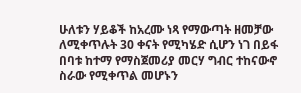ሁለቱን ሃይቆች ከአረሙ ነጻ የማውጣት ዘመቻው ለሚቀጥሉት 30 ቀናት የሚካሄድ ሲሆን ነገ በይፋ በባቱ ከተማ የማስጀመሪያ መርሃ ግብር ተከናውኖ ስራው የሚቀጥል መሆኑን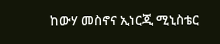ከውሃ መስኖና ኢነርጂ ሚኒስቴር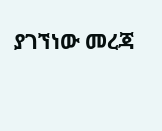ያገኘነው መረጃ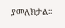ያመለክታል፡፡